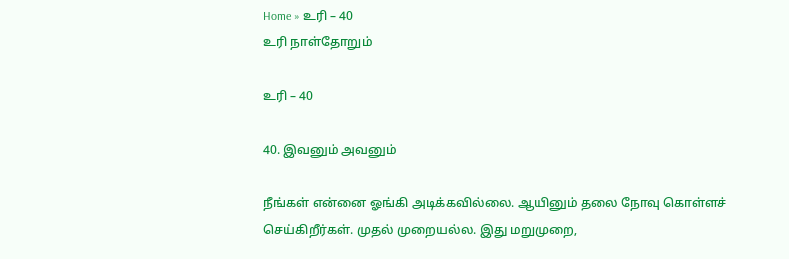Home » உரி – 40
உரி நாள்தோறும்

உரி – 40

40. இவனும் அவனும்

நீங்கள் என்னை ஓங்கி அடிக்கவில்லை. ஆயினும் தலை நோவு கொள்ளச் செய்கிறீர்கள். முதல் முறையல்ல. இது மறுமுறை,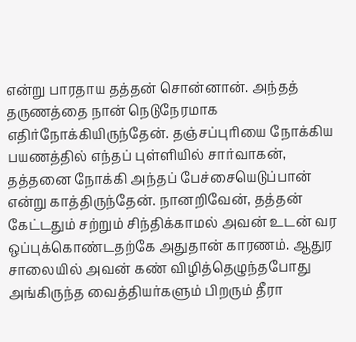என்று பாரதாய தத்தன் சொன்னான். அந்தத் தருணத்தை நான் நெடுநேரமாக எதிர்நோக்கியிருந்தேன். தஞ்சப்புரியை நோக்கிய பயணத்தில் எந்தப் புள்ளியில் சார்வாகன், தத்தனை நோக்கி அந்தப் பேச்சையெடுப்பான் என்று காத்திருந்தேன். நானறிவேன், தத்தன் கேட்டதும் சற்றும் சிந்திக்காமல் அவன் உடன் வர ஒப்புக்கொண்டதற்கே அதுதான் காரணம். ஆதுர சாலையில் அவன் கண் விழித்தெழுந்தபோது அங்கிருந்த வைத்தியர்களும் பிறரும் தீரா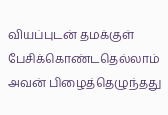வியப்புடன் தமக்குள் பேசிக்கொண்டதெல்லாம் அவன் பிழைத்தெழுந்தது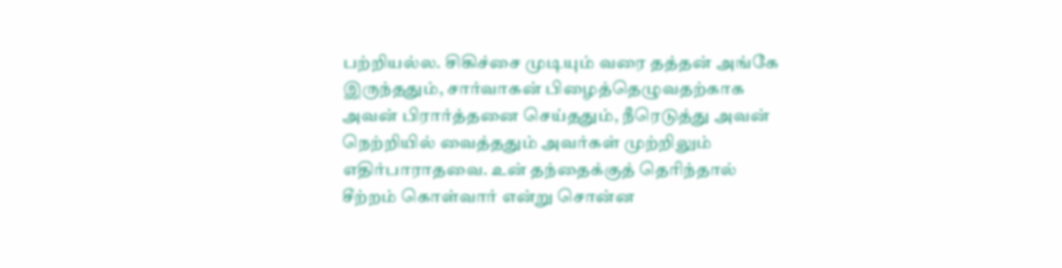பற்றியல்ல. சிகிச்சை முடியும் வரை தத்தன் அங்கே இருந்ததும், சார்வாகன் பிழைத்தெழுவதற்காக அவன் பிரார்த்தனை செய்ததும், நீரெடுத்து அவன் நெற்றியில் வைத்ததும் அவர்கள் முற்றிலும் எதிர்பாராதவை. உன் தந்தைக்குத் தெரிந்தால் சீற்றம் கொள்வார் என்று சொன்ன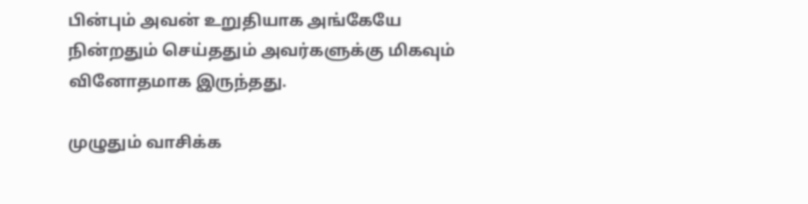பின்பும் அவன் உறுதியாக அங்கேயே நின்றதும் செய்ததும் அவர்களுக்கு மிகவும் வினோதமாக இருந்தது.

முழுதும் வாசிக்க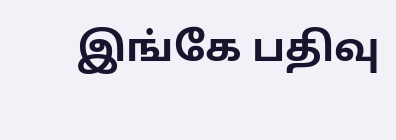இங்கே பதிவு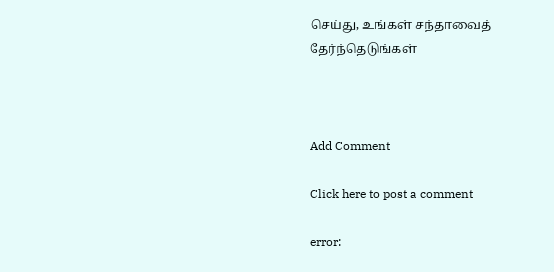செய்து, உங்கள் சந்தாவைத் தேர்ந்தெடுங்கள்



Add Comment

Click here to post a comment

error: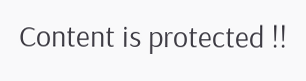Content is protected !!